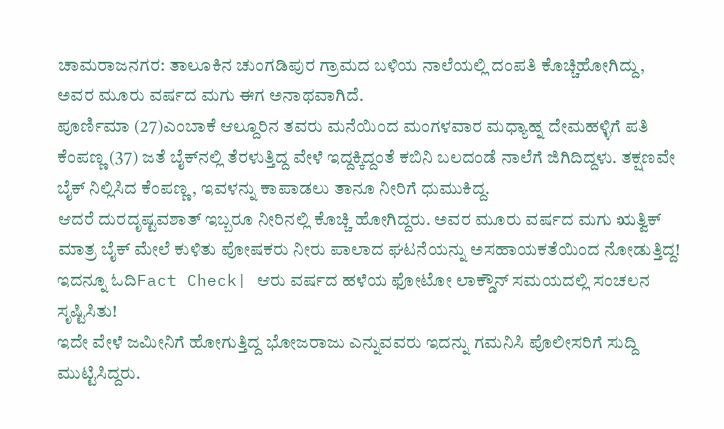ಚಾಮರಾಜನಗರ: ತಾಲೂಕಿನ ಚುಂಗಡಿಪುರ ಗ್ರಾಮದ ಬಳಿಯ ನಾಲೆಯಲ್ಲಿ ದಂಪತಿ ಕೊಚ್ಚಿಹೋಗಿದ್ದು, ಅವರ ಮೂರು ವರ್ಷದ ಮಗು ಈಗ ಅನಾಥವಾಗಿದೆ.
ಪೂರ್ಣಿಮಾ (27)ಎಂಬಾಕೆ ಆಲ್ದೂರಿನ ತವರು ಮನೆಯಿಂದ ಮಂಗಳವಾರ ಮಧ್ಯಾಹ್ನ ದೇಮಹಳ್ಳಿಗೆ ಪತಿ ಕೆಂಪಣ್ಣ (37) ಜತೆ ಬೈಕ್‌ನಲ್ಲಿ ತೆರಳುತ್ತಿದ್ದ ವೇಳೆ ಇದ್ದಕ್ಕಿದ್ದಂತೆ ಕಬಿನಿ ಬಲದಂಡೆ ನಾಲೆಗೆ ಜಿಗಿದಿದ್ದಳು. ತಕ್ಷಣವೇ ಬೈಕ್ ನಿಲ್ಲಿಸಿದ ಕೆಂಪಣ್ಣ, ಇವಳನ್ನು ಕಾಪಾಡಲು ತಾನೂ ನೀರಿಗೆ ಧುಮುಕಿದ್ದ.
ಆದರೆ ದುರದೃಷ್ಟವಶಾತ್ ಇಬ್ಬರೂ ನೀರಿನಲ್ಲಿ ಕೊಚ್ಚಿ ಹೋಗಿದ್ದರು. ಅವರ ಮೂರು ವರ್ಷದ ಮಗು ಋತ್ವಿಕ್ ಮಾತ್ರ ಬೈಕ್ ಮೇಲೆ ಕುಳಿತು ಪೋಷಕರು ನೀರು ಪಾಲಾದ ಘಟನೆಯನ್ನು ಅಸಹಾಯಕತೆಯಿಂದ ನೋಡುತ್ತಿದ್ದ!
ಇದನ್ನೂ ಓದಿFact Check| ಆರು ವರ್ಷದ ಹಳೆಯ ಫೋಟೋ ಲಾಕ್ಡೌನ್ ಸಮಯದಲ್ಲಿ ಸಂಚಲನ ಸೃಷ್ಟಿಸಿತು!
ಇದೇ ವೇಳೆ ಜಮೀನಿಗೆ ಹೋಗುತ್ತಿದ್ದ ಭೋಜರಾಜು ಎನ್ನುವವರು ಇದನ್ನು ಗಮನಿಸಿ ಪೊಲೀಸರಿಗೆ ಸುದ್ದಿ ಮುಟ್ಟಿಸಿದ್ದರು.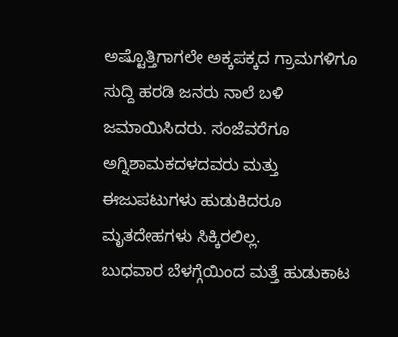ಅಷ್ಟೊತ್ತಿಗಾಗಲೇ ಅಕ್ಕಪಕ್ಕದ ಗ್ರಾಮಗಳಿಗೂ ಸುದ್ದಿ ಹರಡಿ ಜನರು ನಾಲೆ ಬಳಿ ಜಮಾಯಿಸಿದರು. ಸಂಜೆವರೆಗೂ ಅಗ್ನಿಶಾಮಕದಳದವರು ಮತ್ತು ಈಜುಪಟುಗಳು ಹುಡುಕಿದರೂ ಮೃತದೇಹಗಳು ಸಿಕ್ಕಿರಲಿಲ್ಲ.
ಬುಧವಾರ ಬೆಳಗ್ಗೆಯಿಂದ ಮತ್ತೆ ಹುಡುಕಾಟ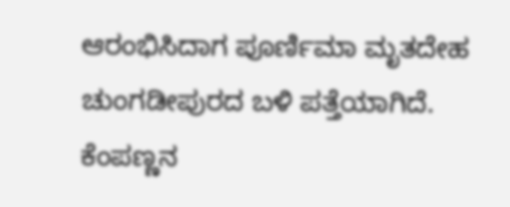ಆರಂಭಿಸಿದಾಗ ಪೂರ್ಣಿಮಾ ಮೃತದೇಹ ಚುಂಗಡೀಪುರದ ಬಳಿ ಪತ್ತೆಯಾಗಿದೆ.
ಕೆಂಪಣ್ಣನ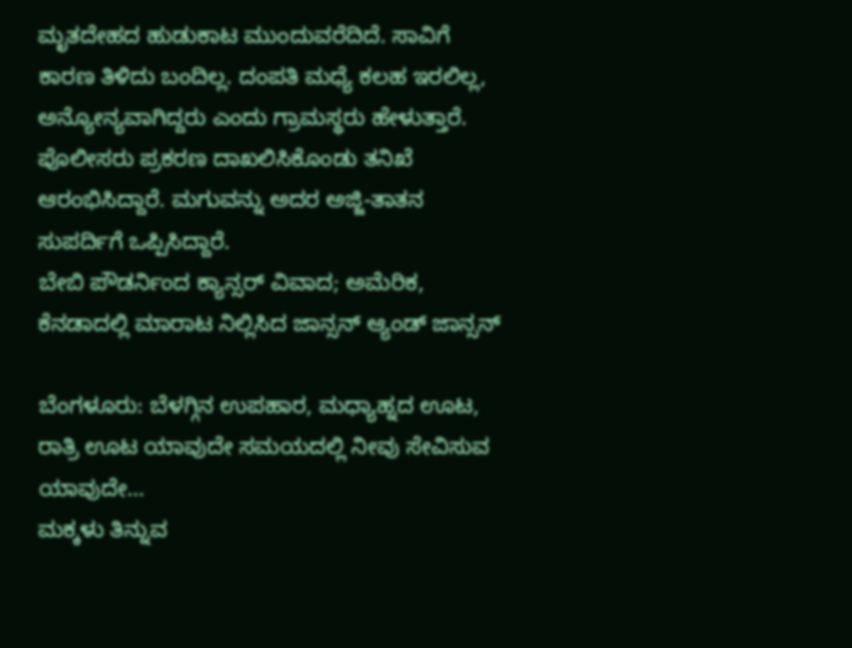ಮೃತದೇಹದ ಹುಡುಕಾಟ ಮುಂದುವರೆದಿದೆ. ಸಾವಿಗೆ ಕಾರಣ ತಿಳಿದು ಬಂದಿಲ್ಲ. ದಂಪತಿ ಮಧ್ಯೆ ಕಲಹ ಇರಲಿಲ್ಲ, ಅನ್ಯೋನ್ಯವಾಗಿದ್ದರು ಎಂದು ಗ್ರಾಮಸ್ಥರು ಹೇಳುತ್ತಾರೆ. ಪೊಲೀಸರು ಪ್ರಕರಣ ದಾಖಲಿಸಿಕೊಂಡು ತನಿಖೆ ಆರಂಭಿಸಿದ್ದಾರೆ. ಮಗುವನ್ನು ಅದರ ಅಜ್ಜಿ-ತಾತನ ಸುಪರ್ದಿಗೆ ಒಪ್ಪಿಸಿದ್ದಾರೆ.
ಬೇಬಿ ಪೌಡರ್ನಿಂದ ಕ್ಯಾನ್ಸರ್ ವಿವಾದ; ಅಮೆರಿಕ, ಕೆನಡಾದಲ್ಲಿ ಮಾರಾಟ ನಿಲ್ಲಿಸಿದ ಜಾನ್ಸನ್ ಆ್ಯಂಡ್ ಜಾನ್ಸನ್

ಬೆಂಗಳೂರು: ಬೆಳಗ್ಗಿನ ಉಪಹಾರ, ಮಧ್ಯಾಹ್ನದ ಊಟ, ರಾತ್ರಿ ಊಟ ಯಾವುದೇ ಸಮಯದಲ್ಲಿ ನೀವು ಸೇವಿಸುವ ಯಾವುದೇ…
ಮಕ್ಕಳು ತಿನ್ನುವ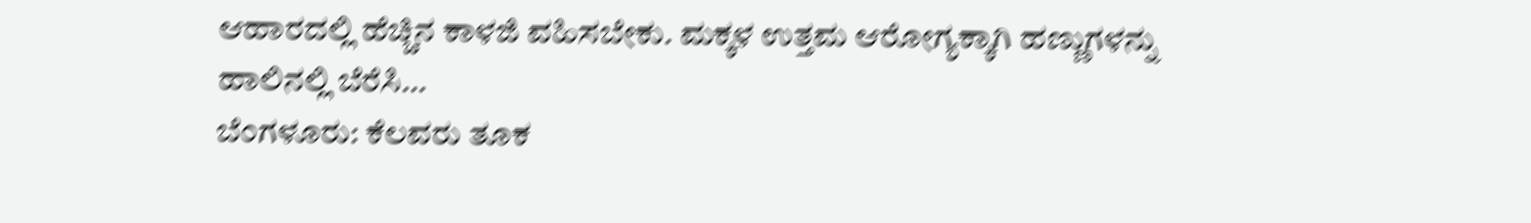ಆಹಾರದಲ್ಲಿ ಹೆಚ್ಚಿನ ಕಾಳಜಿ ವಹಿಸಬೇಕು. ಮಕ್ಕಳ ಉತ್ತಮ ಆರೋಗ್ಯಕ್ಕಾಗಿ ಹಣ್ಣುಗಳನ್ನು ಹಾಲಿನಲ್ಲಿ ಬೆರೆಸಿ…
ಬೆಂಗಳೂರು: ಕೆಲವರು ತೂಕ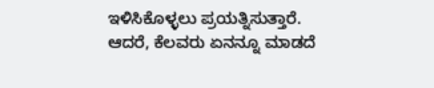ಇಳಿಸಿಕೊಳ್ಳಲು ಪ್ರಯತ್ನಿಸುತ್ತಾರೆ. ಆದರೆ, ಕೆಲವರು ಏನನ್ನೂ ಮಾಡದೆ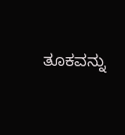ತೂಕವನ್ನು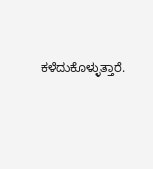ಕಳೆದುಕೊಳ್ಳುತ್ತಾರೆ.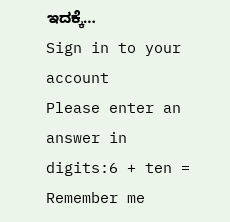ಇದಕ್ಕೆ…
Sign in to your account
Please enter an answer in digits:6 + ten =
Remember me